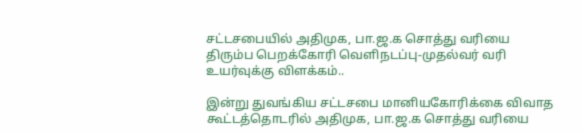சட்டசபையில் அதிமுக, பா.ஜ.க சொத்து வரியை திரும்ப பெறக்கோரி வெளிநடப்பு-முதல்வர் வரி உயர்வுக்கு விளக்கம்..

இன்று துவங்கிய சட்டசபை மானியகோரிக்கை விவாத கூட்டத்தொடரில் அதிமுக, பா.ஜ.க சொத்து வரியை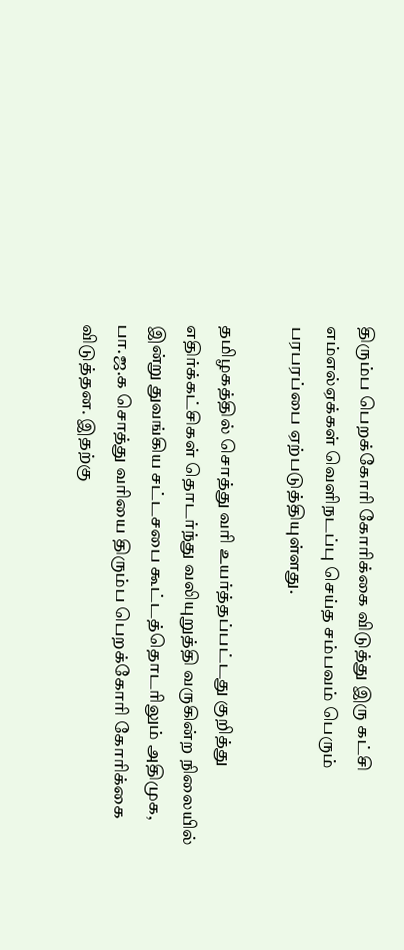திரும்ப பெறக்கோரி கோரிக்கை விடுத்து இரு கட்சி எம்எல்ஏக்கள் வெளிநடப்பு செய்த சம்பவம் பெரும் பரபரப்பை ஏற்படுத்தியுள்ளது.

தமிழகத்தில் சொத்து வரி உயர்த்தப்பட்டது குறித்து எதிர்க்கட்சிகள் தொடர்ந்து வலியுறுத்தி வருகின்ற நிலையில் இன்று துவங்கிய சட்டசபை கூட்டத்தொடரிலும் அதிமுக, பா.ஜ.க சொத்து வரியை திரும்ப பெறக்கோரி கோரிக்கை விடுத்தன. இதற்கு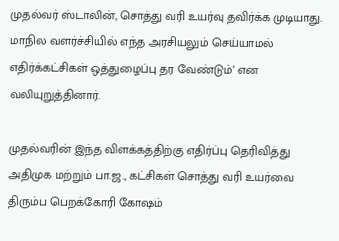முதல்வர் ஸ்டாலின், சொத்து வரி உயர்வு தவிர்க்க முடியாது. மாநில வளர்ச்சியில் எந்த அரசியலும் செய்யாமல் எதிர்க்கட்சிகள் ஒத்துழைப்பு தர வேண்டும்’ என வலியுறுத்தினார்.

முதல்வரின் இந்த விளக்கத்திற்கு எதிர்ப்பு தெரிவித்து அதிமுக மற்றும் பா.ஜ., கட்சிகள் சொத்து வரி உயர்வை திரும்ப பெறக்கோரி கோஷம்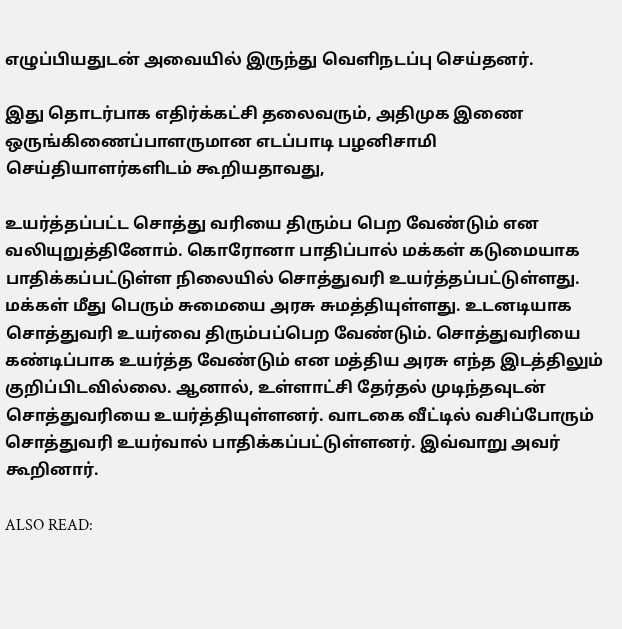எழுப்பியதுடன் அவையில் இருந்து வெளிநடப்பு செய்தனர்.

இது தொடர்பாக எதிர்க்கட்சி தலைவரும், அதிமுக இணை ஒருங்கிணைப்பாளருமான எடப்பாடி பழனிசாமி செய்தியாளர்களிடம் கூறியதாவது,

உயர்த்தப்பட்ட சொத்து வரியை திரும்ப பெற வேண்டும் என வலியுறுத்தினோம். கொரோனா பாதிப்பால் மக்கள் கடுமையாக பாதிக்கப்பட்டுள்ள நிலையில் சொத்துவரி உயர்த்தப்பட்டுள்ளது. மக்கள் மீது பெரும் சுமையை அரசு சுமத்தியுள்ளது. உடனடியாக சொத்துவரி உயர்வை திரும்பப்பெற வேண்டும். சொத்துவரியை கண்டிப்பாக உயர்த்த வேண்டும் என மத்திய அரசு எந்த இடத்திலும் குறிப்பிடவில்லை. ஆனால், உள்ளாட்சி தேர்தல் முடிந்தவுடன் சொத்துவரியை உயர்த்தியுள்ளனர். வாடகை வீட்டில் வசிப்போரும் சொத்துவரி உயர்வால் பாதிக்கப்பட்டுள்ளனர். இவ்வாறு அவர் கூறினார்.

ALSO READ: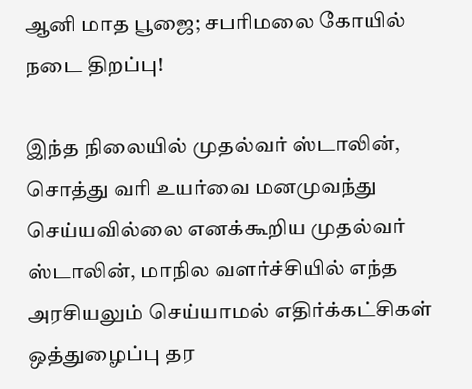ஆனி மாத பூஜை; சபரிமலை கோயில் நடை திறப்பு!

இந்த நிலையில் முதல்வர் ஸ்டாலின்,
சொத்து வரி உயர்வை மனமுவந்து செய்யவில்லை எனக்கூறிய முதல்வர் ஸ்டாலின், மாநில வளர்ச்சியில் எந்த அரசியலும் செய்யாமல் எதிர்க்கட்சிகள் ஒத்துழைப்பு தர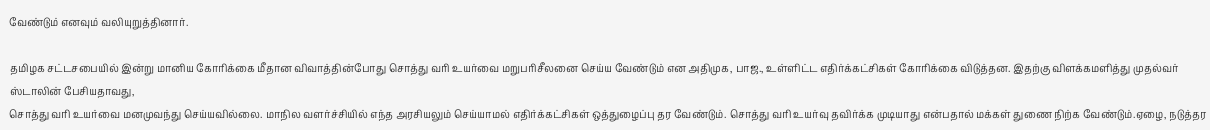வேண்டும் எனவும் வலியுறுத்தினார்.

தமிழக சட்டசபையில் இன்று மானிய கோரிக்கை மீதான விவாத்தின்போது சொத்து வரி உயர்வை மறுபரிசீலனை செய்ய வேண்டும் என அதிமுக, பாஜ., உள்ளிட்ட எதிர்க்கட்சிகள் கோரிக்கை விடுத்தன. இதற்கு விளக்கமளித்து முதல்வர் ஸ்டாலின் பேசியதாவது,
சொத்து வரி உயர்வை மனமுவந்து செய்யவில்லை. மாநில வளர்ச்சியில் எந்த அரசியலும் செய்யாமல் எதிர்க்கட்சிகள் ஒத்துழைப்பு தர வேண்டும். சொத்து வரி உயர்வு தவிர்க்க முடியாது என்பதால் மக்கள் துணை நிற்க வேண்டும்.ஏழை, நடுத்தர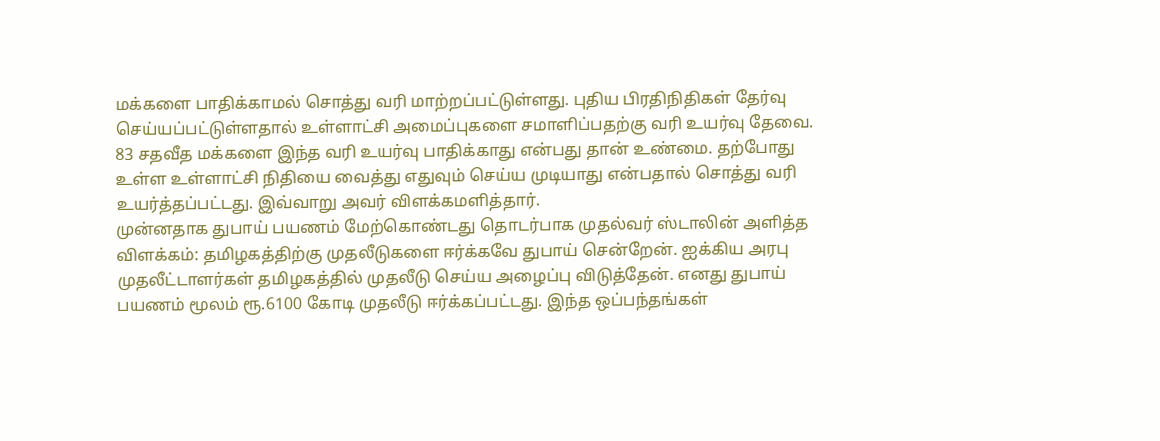மக்களை பாதிக்காமல் சொத்து வரி மாற்றப்பட்டுள்ளது. புதிய பிரதிநிதிகள் தேர்வு செய்யப்பட்டுள்ளதால் உள்ளாட்சி அமைப்புகளை சமாளிப்பதற்கு வரி உயர்வு தேவை. 83 சதவீத மக்களை இந்த வரி உயர்வு பாதிக்காது என்பது தான் உண்மை. தற்போது உள்ள உள்ளாட்சி நிதியை வைத்து எதுவும் செய்ய முடியாது என்பதால் சொத்து வரி உயர்த்தப்பட்டது. இவ்வாறு அவர் விளக்கமளித்தார்.
முன்னதாக துபாய் பயணம் மேற்கொண்டது தொடர்பாக முதல்வர் ஸ்டாலின் அளித்த விளக்கம்: தமிழகத்திற்கு முதலீடுகளை ஈர்க்கவே துபாய் சென்றேன். ஐக்கிய அரபு முதலீட்டாளர்கள் தமிழகத்தில் முதலீடு செய்ய அழைப்பு விடுத்தேன். எனது துபாய் பயணம் மூலம் ரூ.6100 கோடி முதலீடு ஈர்க்கப்பட்டது. இந்த ஒப்பந்தங்கள்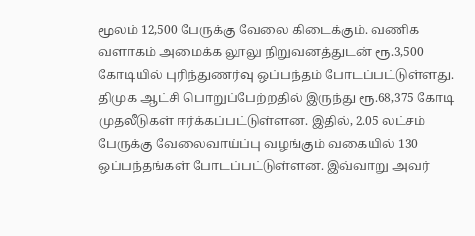மூலம் 12,500 பேருக்கு வேலை கிடைக்கும். வணிக வளாகம் அமைக்க லூலு நிறுவனத்துடன் ரூ.3,500 கோடியில் புரிந்துணர்வு ஒப்பந்தம் போடப்பட்டுள்ளது. திமுக ஆட்சி பொறுப்பேற்றதில் இருந்து ரூ.68,375 கோடி முதலீடுகள் ஈர்க்கப்பட்டுள்ளன. இதில், 2.05 லட்சம் பேருக்கு வேலைவாய்ப்பு வழங்கும் வகையில் 130 ஒப்பந்தங்கள் போடப்பட்டுள்ளன. இவ்வாறு அவர்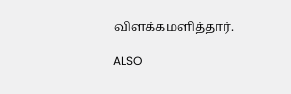விளக்கமளித்தார்.

ALSO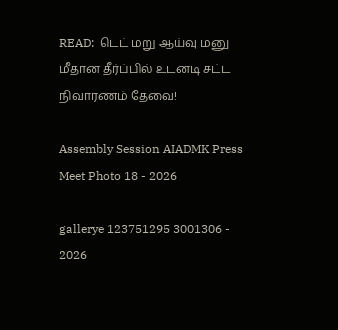READ:  டெட் மறு ஆய்வு மனு மீதான தீர்ப்பில் உடனடி சட்ட நிவாரணம் தேவை!

Assembly Session AIADMK Press Meet Photo 18 - 2026

gallerye 123751295 3001306 - 2026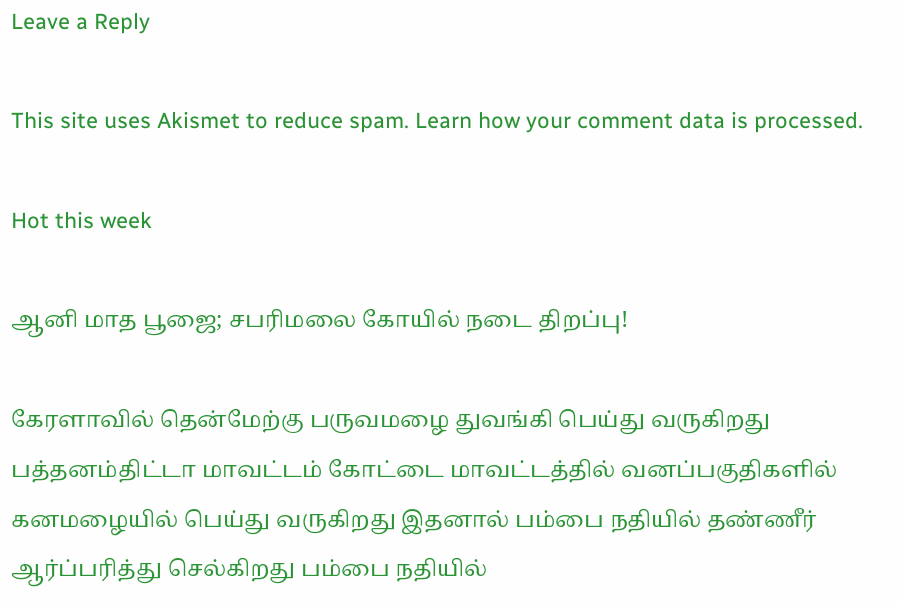Leave a Reply

This site uses Akismet to reduce spam. Learn how your comment data is processed.

Hot this week

ஆனி மாத பூஜை; சபரிமலை கோயில் நடை திறப்பு!

கேரளாவில் தென்மேற்கு பருவமழை துவங்கி பெய்து வருகிறது பத்தனம்திட்டா மாவட்டம் கோட்டை மாவட்டத்தில் வனப்பகுதிகளில் கனமழையில் பெய்து வருகிறது இதனால் பம்பை நதியில் தண்ணீர் ஆர்ப்பரித்து செல்கிறது பம்பை நதியில்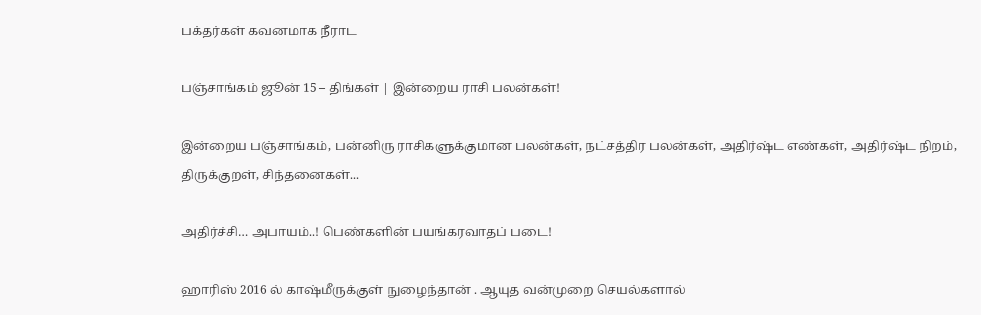பக்தர்கள் கவனமாக நீராட

பஞ்சாங்கம் ஜூன் 15 – திங்கள் | இன்றைய ராசி பலன்கள்!

இன்றைய பஞ்சாங்கம், பன்னிரு ராசிகளுக்குமான பலன்கள், நட்சத்திர பலன்கள், அதிர்ஷ்ட எண்கள், அதிர்ஷ்ட நிறம், திருக்குறள், சிந்தனைகள்...

அதிர்ச்சி… அபாயம்..! பெண்களின் பயங்கரவாதப் படை!

ஹாரிஸ் 2016 ல் காஷ்மீருக்குள் நுழைந்தான் . ஆயுத வன்முறை செயல்களால்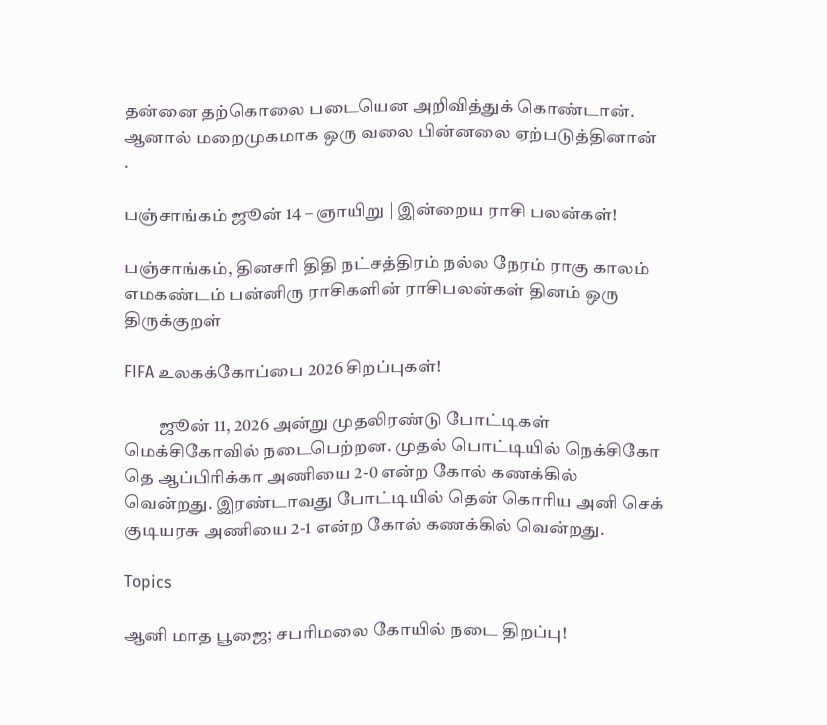தன்னை தற்கொலை படையென அறிவித்துக் கொண்டான். ஆனால் மறைமுகமாக ஒரு வலை பின்னலை ஏற்படுத்தினான் .

பஞ்சாங்கம் ஜூன் 14 – ஞாயிறு | இன்றைய ராசி பலன்கள்!

பஞ்சாங்கம், தினசரி திதி நட்சத்திரம் நல்ல நேரம் ராகு காலம் எமகண்டம் பன்னிரு ராசிகளின் ராசிபலன்கள் தினம் ஒரு திருக்குறள்

FIFA உலகக்கோப்பை 2026 சிறப்புகள்!

          ஜூன் 11, 2026 அன்று முதலிரண்டு போட்டிகள் மெக்சிகோவில் நடைபெற்றன. முதல் பொட்டியில் நெக்சிகோ தெ ஆப்பிரிக்கா அணியை 2-0 என்ற கோல் கணக்கில் வென்றது. இரண்டாவது போட்டியில் தென் கொரிய அனி செக் குடியரசு அணியை 2-1 என்ற கோல் கணக்கில் வென்றது.

Topics

ஆனி மாத பூஜை; சபரிமலை கோயில் நடை திறப்பு!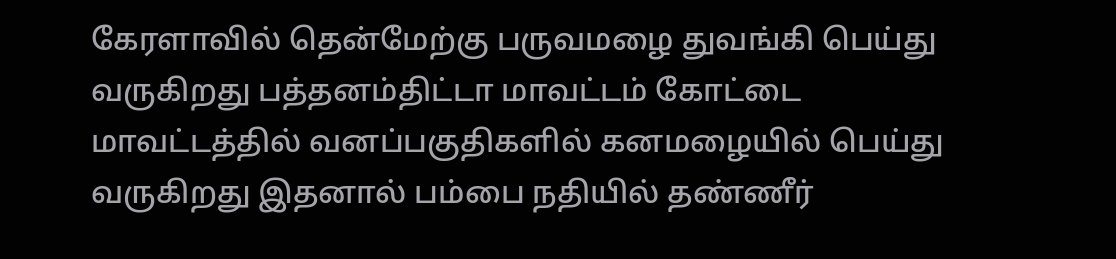கேரளாவில் தென்மேற்கு பருவமழை துவங்கி பெய்து வருகிறது பத்தனம்திட்டா மாவட்டம் கோட்டை மாவட்டத்தில் வனப்பகுதிகளில் கனமழையில் பெய்து வருகிறது இதனால் பம்பை நதியில் தண்ணீர்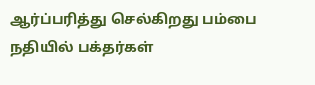ஆர்ப்பரித்து செல்கிறது பம்பை நதியில் பக்தர்கள்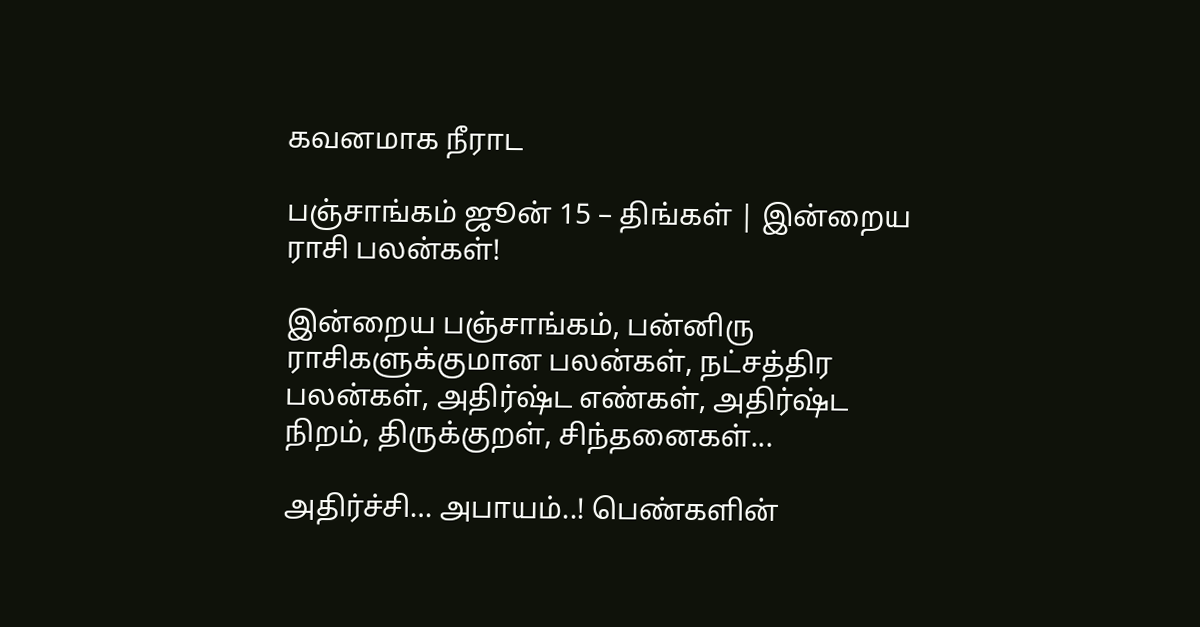கவனமாக நீராட

பஞ்சாங்கம் ஜூன் 15 – திங்கள் | இன்றைய ராசி பலன்கள்!

இன்றைய பஞ்சாங்கம், பன்னிரு ராசிகளுக்குமான பலன்கள், நட்சத்திர பலன்கள், அதிர்ஷ்ட எண்கள், அதிர்ஷ்ட நிறம், திருக்குறள், சிந்தனைகள்...

அதிர்ச்சி… அபாயம்..! பெண்களின்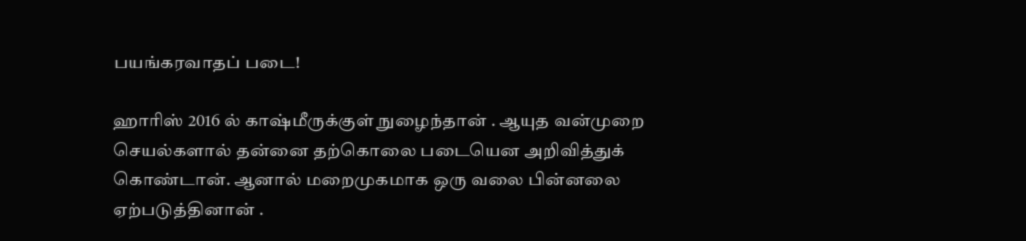பயங்கரவாதப் படை!

ஹாரிஸ் 2016 ல் காஷ்மீருக்குள் நுழைந்தான் . ஆயுத வன்முறை செயல்களால் தன்னை தற்கொலை படையென அறிவித்துக் கொண்டான். ஆனால் மறைமுகமாக ஒரு வலை பின்னலை ஏற்படுத்தினான் .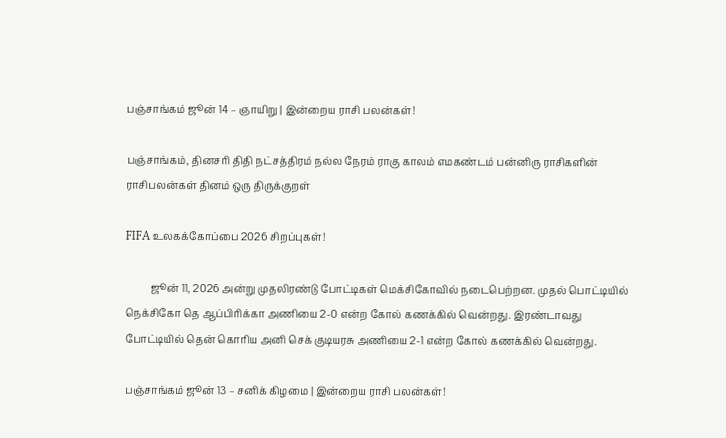பஞ்சாங்கம் ஜூன் 14 – ஞாயிறு | இன்றைய ராசி பலன்கள்!

பஞ்சாங்கம், தினசரி திதி நட்சத்திரம் நல்ல நேரம் ராகு காலம் எமகண்டம் பன்னிரு ராசிகளின் ராசிபலன்கள் தினம் ஒரு திருக்குறள்

FIFA உலகக்கோப்பை 2026 சிறப்புகள்!

          ஜூன் 11, 2026 அன்று முதலிரண்டு போட்டிகள் மெக்சிகோவில் நடைபெற்றன. முதல் பொட்டியில் நெக்சிகோ தெ ஆப்பிரிக்கா அணியை 2-0 என்ற கோல் கணக்கில் வென்றது. இரண்டாவது போட்டியில் தென் கொரிய அனி செக் குடியரசு அணியை 2-1 என்ற கோல் கணக்கில் வென்றது.

பஞ்சாங்கம் ஜூன் 13 – சனிக் கிழமை | இன்றைய ராசி பலன்கள்!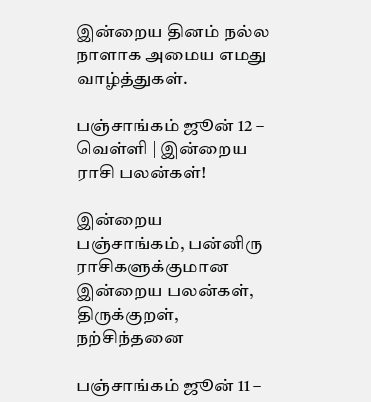இன்றைய தினம் நல்ல நாளாக அமைய எமது வாழ்த்துகள்.

பஞ்சாங்கம் ஜூன் 12 – வெள்ளி | இன்றைய ராசி பலன்கள்!

இன்றைய பஞ்சாங்கம், பன்னிரு ராசிகளுக்குமான இன்றைய பலன்கள், திருக்குறள், நற்சிந்தனை

பஞ்சாங்கம் ஜூன் 11 –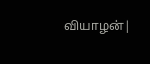வியாழன்|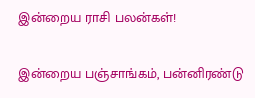இன்றைய ராசி பலன்கள்!

இன்றைய பஞ்சாங்கம், பன்னிரண்டு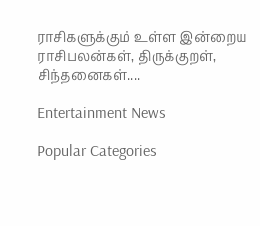ராசிகளுக்கும் உள்ள இன்றைய ராசிபலன்கள், திருக்குறள், சிந்தனைகள்....

Entertainment News

Popular Categories